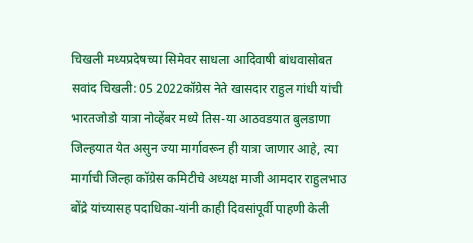चिखली मध्यप्रदेषच्या सिमेवर साधला आदिवाषी बांधवासोबत सवांद चिखली: 05 2022कॉग्रेस नेते खासदार राहुल गांधी यांची भारतजोडो यात्रा नोव्हेंबर मध्ये तिस-या आठवडयात बुलडाणा जिल्हयात येत असुन ज्या मार्गावरून ही यात्रा जाणार आहे, त्या मार्गाची जिल्हा कॉग्रेस कमिटीचे अध्यक्ष माजी आमदार राहुलभाउ बोंद्रे यांच्यासह पदाधिका-यांनी काही दिवसांपूर्वी पाहणी केली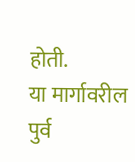होती.
या मार्गावरील पुर्व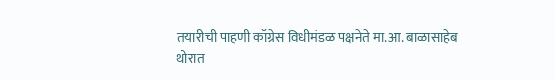तयारीची पाहणी कॉग्रेस विधीमंडळ पक्षनेते मा.आ. बाळासाहेब थोरात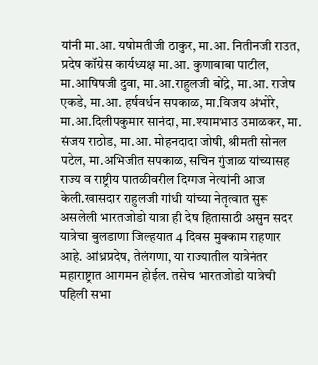यांनी मा.आ. यषोमतीजी ठाकुर, मा.आ. नितीनजी राउत, प्रदेष कॉग्रेस कार्यध्यक्ष मा.आ. कुणाबाबा पाटील, मा.आषिषजी दुवा, मा.आ.राहुलजी बोंद्रे, मा.आ. राजेष एकडे, मा.आ. हर्षवर्धन सपकाळ, मा.विजय अंभोरे, मा.आ.दिलीपकुमार सानंदा, मा.श्यामभाउ उमाळकर, मा. संजय राठोड, मा.आ. मोहनदादा जोषी, श्रीमती सोनल पटेल, मा.अभिजीत सपकाळ, सचिन गुंजाळ यांच्यासह राज्य व राष्ट्रीय पातळीवरील दिग्गज नेत्यांनी आज केली.खासदार राहुलजी गांधी यांच्या नेतृत्वात सुरू असलेली भारतजोडो यात्रा ही देष हितासाठी असुन सदर यात्रेचा बुलडाणा जिल्हयात 4 दिवस मुक्काम राहणार आहे. आंध्रप्रदेष, तेलंगणा, या राज्यातील यात्रेनंतर महाराष्ट्रात आगमन होईल. तसेच भारतजोडो यात्रेची पहिली सभा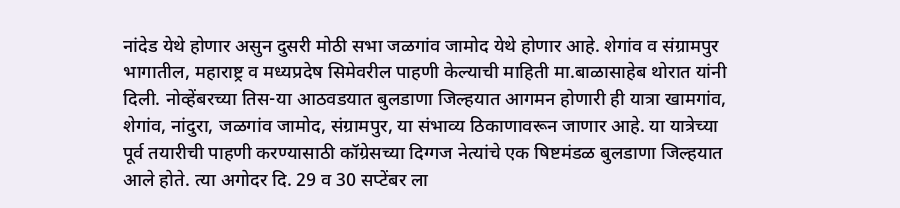नांदेड येथे होणार असुन दुसरी मोठी सभा जळगांव जामोद येथे होणार आहे. शेगांव व संग्रामपुर भागातील, महाराष्ट्र व मध्यप्रदेष सिमेवरील पाहणी केल्याची माहिती मा.बाळासाहेब थोरात यांनी दिली. नोव्हेंबरच्या तिस-या आठवडयात बुलडाणा जिल्हयात आगमन होणारी ही यात्रा खामगांव, शेगांव, नांदुरा, जळगांव जामोद, संग्रामपुर, या संभाव्य ठिकाणावरून जाणार आहे. या यात्रेच्या पूर्व तयारीची पाहणी करण्यासाठी कॉग्रेसच्या दिग्गज नेत्यांचे एक षिष्टमंडळ बुलडाणा जिल्हयात आले होते. त्या अगोदर दि. 29 व 30 सप्टेंबर ला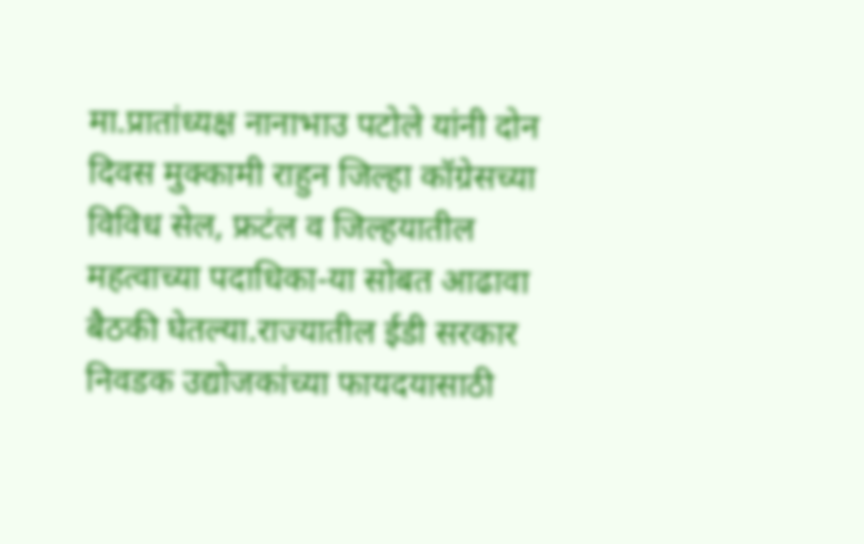मा.प्रातांध्यक्ष नानाभाउ पटोले यांनी दोन दिवस मुक्कामी राहुन जिल्हा कॉग्रेसच्या विविध सेल, फ्रटंल व जिल्हयातील महत्वाच्या पदाधिका-या सोबत आढावा बैठकी घेतल्या.राज्यातील ईडी सरकार निवडक उद्योजकांच्या फायदयासाठी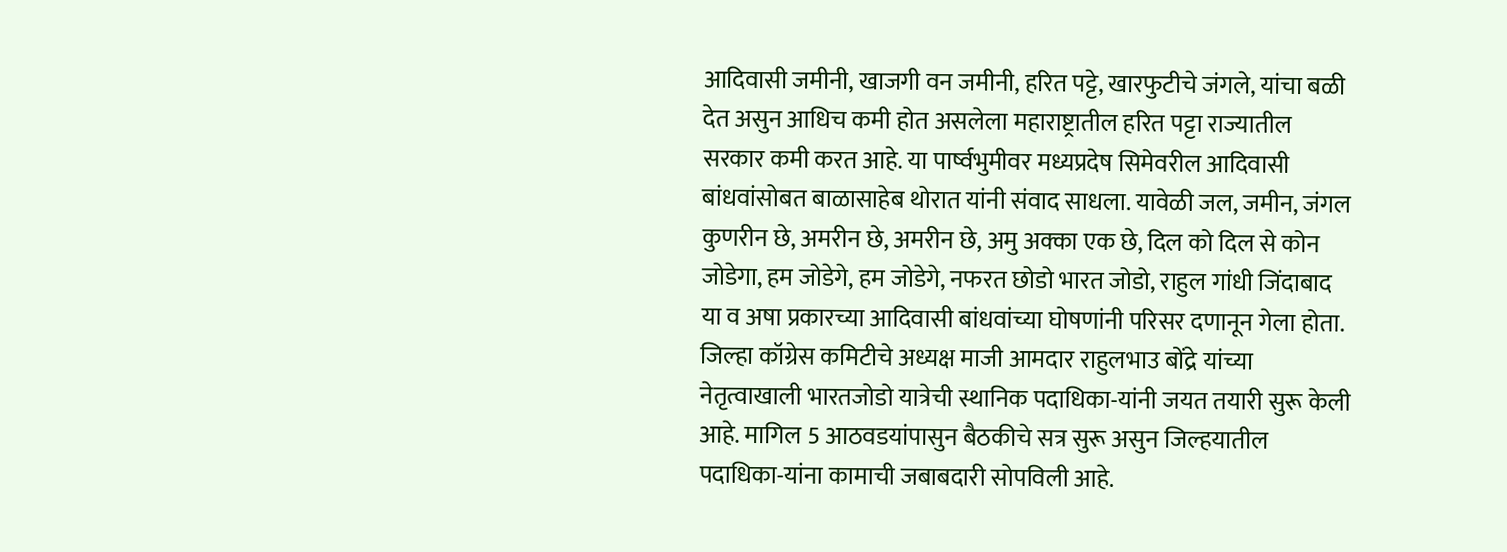आदिवासी जमीनी, खाजगी वन जमीनी, हरित पट्टे, खारफुटीचे जंगले, यांचा बळी देत असुन आधिच कमी होत असलेला महाराष्ट्रातील हरित पट्टा राज्यातील सरकार कमी करत आहे. या पार्ष्वभुमीवर मध्यप्रदेष सिमेवरील आदिवासी बांधवांसोबत बाळासाहेब थोरात यांनी संवाद साधला. यावेळी जल, जमीन, जंगल कुणरीन छे, अमरीन छे, अमरीन छे, अमु अक्का एक छे, दिल को दिल से कोन जोडेगा, हम जोडेगे, हम जोडेगे, नफरत छोडो भारत जोडो, राहुल गांधी जिंदाबाद या व अषा प्रकारच्या आदिवासी बांधवांच्या घोषणांनी परिसर दणानून गेला होता. जिल्हा कॉग्रेस कमिटीचे अध्यक्ष माजी आमदार राहुलभाउ बोंद्रे यांच्या नेतृत्वाखाली भारतजोडो यात्रेची स्थानिक पदाधिका-यांनी जयत तयारी सुरू केली आहे. मागिल 5 आठवडयांपासुन बैठकीचे सत्र सुरू असुन जिल्हयातील पदाधिका-यांना कामाची जबाबदारी सोपविली आहे.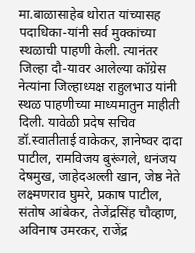मा.बाळासाहेब थोरात यांच्यासह पदाधिका-यांनी सर्व मुक्कांच्या स्थळाची पाहणी केली. त्यानंतर जिल्हा दौ-यावर आलेल्या कॉग्रेस नेत्यांना जिल्हाध्यक्ष राहुलभाउ यांनी स्थळ पाहणीच्या माध्यमातुन माहीती दिली. यावेळी प्रदेष सचिव डॉ.स्वातीताई वाकेकर, ज्ञानेष्वर दादा पाटील, रामविजय बुरूंगले, धनंजय देषमुख, जाहेदअल्ली खान, जेष्ठ नेते लक्ष्मणराव घुमरे, प्रकाष पाटील, संतोष आंबेकर, तेजेंद्रसिंह चौव्हाण, अविनाष उमरकर, राजेंद्र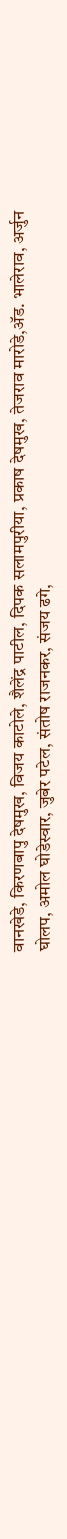वानखेडे, किरणबापु देषमुख, विजय काटोले, शैलेंद्र पाटील, दिपक सलामपुरीया, प्रकाष देषमुख, तेजराव मारोडे,ॲड. भालेराव, अर्जुन घोलप, अमोल घोडेस्वार, जुबेर पटेल, संतोष राजनकर, संजय ढगे,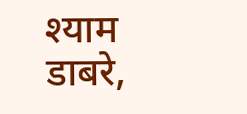श्याम डाबरे,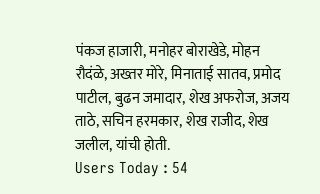पंकज हाजारी, मनोहर बोराखेडे, मोहन रौदंळे, अख्तर मोरे, मिनाताई सातव, प्रमोद पाटील, बुढन जमादार, शेख अफरोज, अजय ताठे, सचिन हरमकार, शेख राजीद, शेख जलील, यांची होती.
Users Today : 54